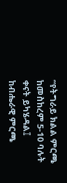“የትግራይ ክልል ምርጫ ከመስከረም 5-10 ባሉት ቀናት ይካሄዳል፤ ከብሔራዊ ምርጫ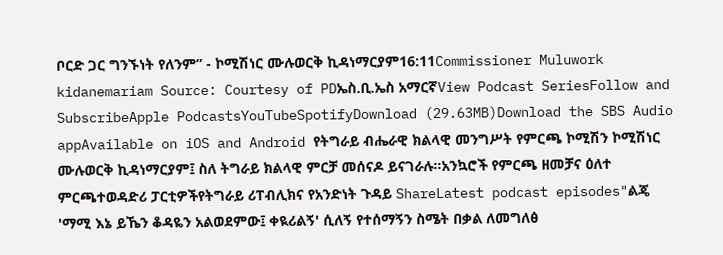ቦርድ ጋር ግንኙነት የለንም” - ኮሚሽነር ሙሉወርቅ ኪዳነማርያም16:11Commissioner Muluwork kidanemariam Source: Courtesy of PDኤስ.ቢ.ኤስ አማርኛView Podcast SeriesFollow and SubscribeApple PodcastsYouTubeSpotifyDownload (29.63MB)Download the SBS Audio appAvailable on iOS and Android የትግራይ ብሔራዊ ክልላዊ መንግሥት የምርጫ ኮሚሽን ኮሚሽነር ሙሉወርቅ ኪዳነማርያም፤ ስለ ትግራይ ክልላዊ ምርቻ መሰናዶ ይናገራሉ።አንኳሮች የምርጫ ዘመቻና ዕለተ ምርጫተወዳድሪ ፓርቲዎችየትግራይ ሪፐብሊክና የአንድነት ጉዳይ ShareLatest podcast episodes"ልጄ 'ማሚ እኔ ይኼን ቆዳዬን አልወደምው፤ ቀዪሪልኝ' ሲለኝ የተሰማኝን ስሜት በቃል ለመግለፅ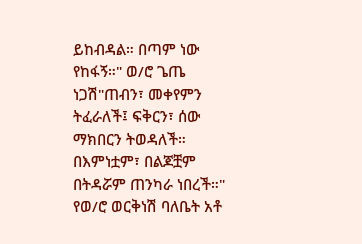ይከብዳል። በጣም ነው የከፋኝ።" ወ/ሮ ጌጤ ነጋሽ"ጠብን፣ መቀየምን ትፈራለች፤ ፍቅርን፣ ሰው ማክበርን ትወዳለች። በእምነቷም፣ በልጆቿም በትዳሯም ጠንካራ ነበረች።" የወ/ሮ ወርቅነሽ ባለቤት አቶ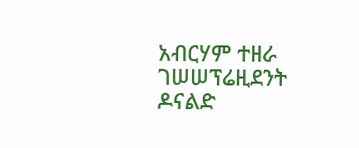አብርሃም ተዘራ ገሠሠፕሬዚደንት ዶናልድ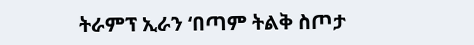ትራምፕ ኢራን ‘በጣም ትልቅ ስጦታ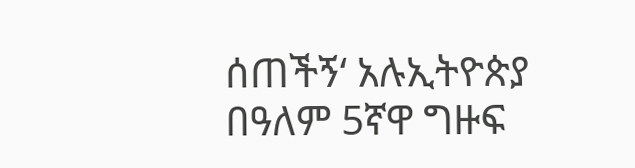ሰጠችኝ‘ አሉኢትዮጵያ በዓለም 5ኛዋ ግዙፍ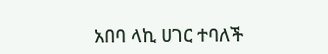አበባ ላኪ ሀገር ተባለች